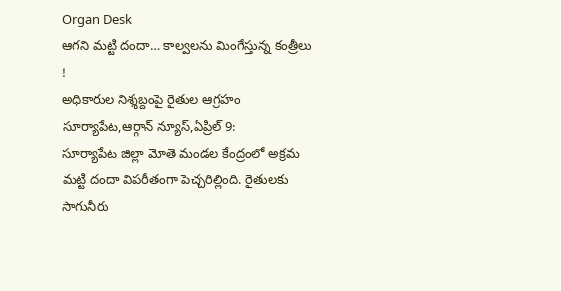Organ Desk
ఆగని మట్టి దందా… కాల్వలను మింగేస్తున్న కంత్రీలు !
అధికారుల నిశ్శబ్దంపై రైతుల ఆగ్రహం
సూర్యాపేట,ఆర్గాన్ న్యూస్,ఏప్రిల్ 9:
సూర్యాపేట జిల్లా మోతె మండల కేంద్రంలో అక్రమ మట్టి దందా విపరీతంగా పెచ్చరిల్లింది. రైతులకు సాగునీరు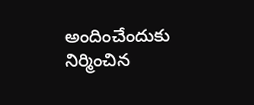అందించేందుకు నిర్మించిన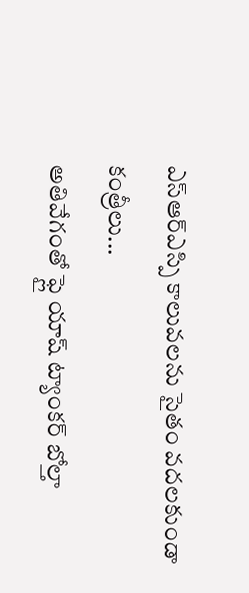ఎస్ఆర్ఎస్పి కాలువలను సైతం వదలకుండా కంత్రీలు...
అతివేగంతో ఫ్లై యాష్ ట్యాంకర్ బోల్తా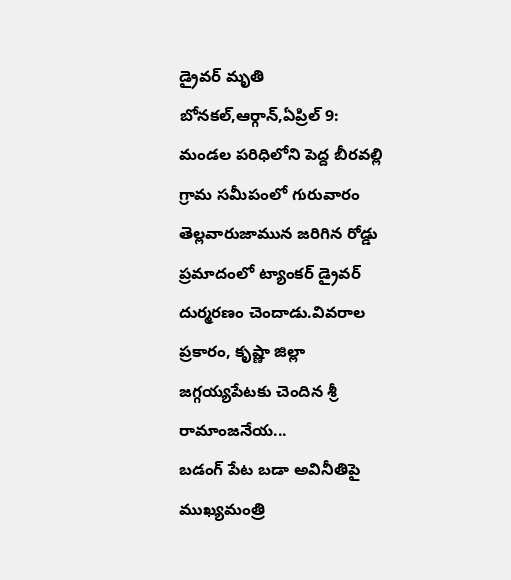డ్రైవర్ మృతి
బోనకల్,ఆర్గాన్,ఏప్రిల్ 9:
మండల పరిధిలోని పెద్ద బీరవల్లి గ్రామ సమీపంలో గురువారం తెల్లవారుజామున జరిగిన రోడ్డు ప్రమాదంలో ట్యాంకర్ డ్రైవర్ దుర్మరణం చెందాడు.వివరాల ప్రకారం, కృష్ణా జిల్లా జగ్గయ్యపేటకు చెందిన శ్రీ రామాంజనేయ...
బడంగ్ పేట బడా అవినీతిపై ముఖ్యమంత్రి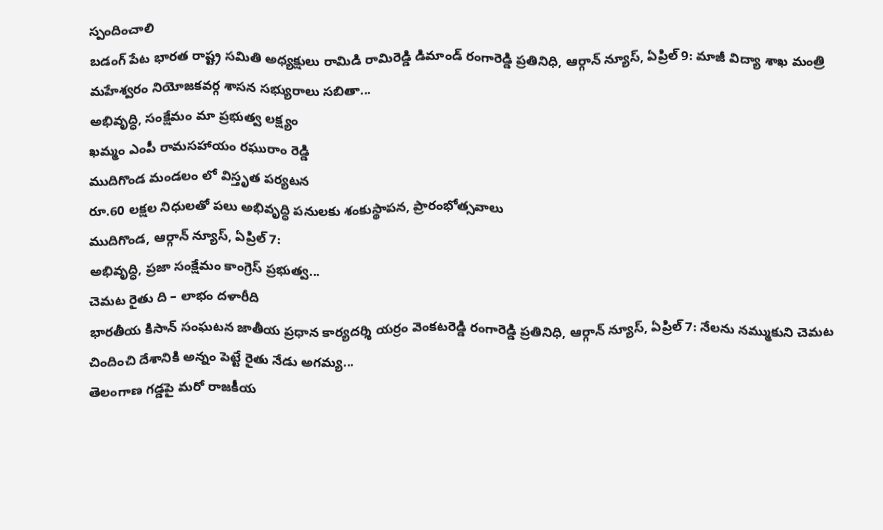స్పందించాలి
బడంగ్ పేట భారత రాష్ట్ర సమితి అధ్యక్షులు రామిడి రామిరెడ్డి డిమాండ్ రంగారెడ్డి ప్రతినిధి, ఆర్గాన్ న్యూస్, ఏప్రిల్ 9: మాజీ విద్యా శాఖ మంత్రి మహేశ్వరం నియోజకవర్గ శాసన సభ్యురాలు సబితా...
అభివృద్ధి, సంక్షేమం మా ప్రభుత్వ లక్ష్యం
ఖమ్మం ఎంపీ రామసహాయం రఘురాం రెడ్డి
ముదిగొండ మండలం లో విస్తృత పర్యటన
రూ.60 లక్షల నిధులతో పలు అభివృద్ధి పనులకు శంకుస్థాపన, ప్రారంభోత్సవాలు
ముదిగొండ, ఆర్గాన్ న్యూస్, ఏప్రిల్ 7:
అభివృద్ధి, ప్రజా సంక్షేమం కాంగ్రెస్ ప్రభుత్వ...
చెమట రైతు ది – లాభం దళారీది
భారతీయ కిసాన్ సంఘటన జాతీయ ప్రధాన కార్యదర్శి యర్రం వెంకటరెడ్డి రంగారెడ్డి ప్రతినిధి, ఆర్గాన్ న్యూస్, ఏప్రిల్ 7: నేలను నమ్ముకుని చెమట చిందించి దేశానికి అన్నం పెట్టే రైతు నేడు అగమ్య...
తెలంగాణ గడ్డపై మరో రాజకీయ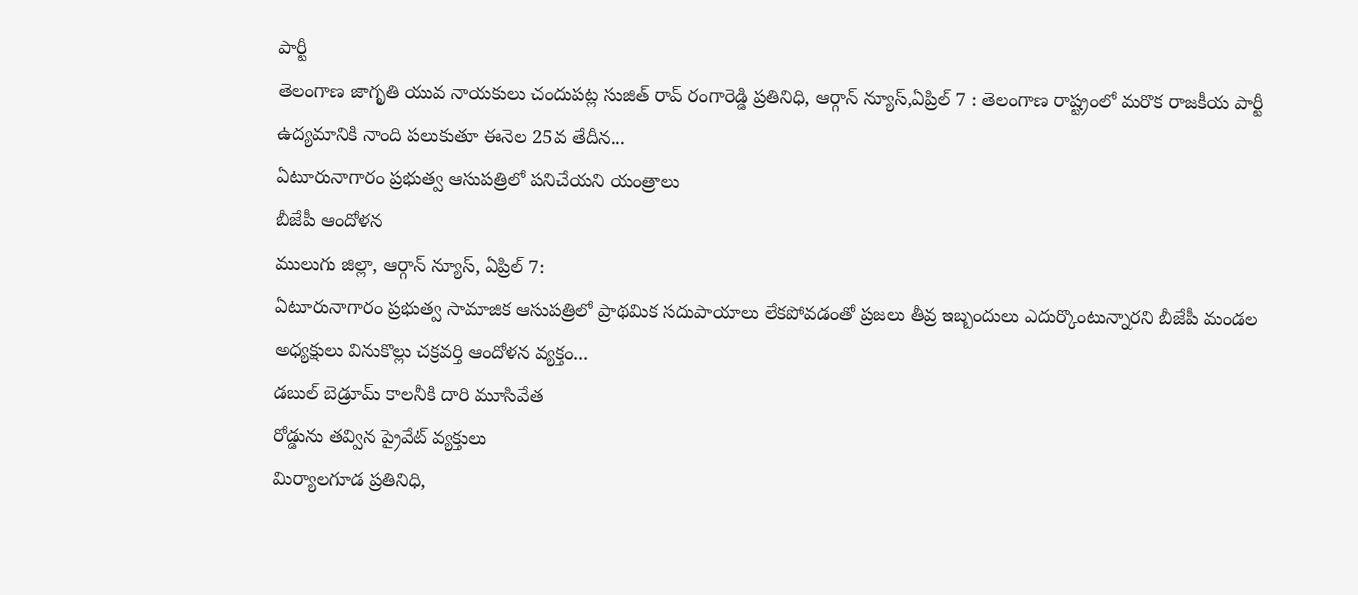పార్టీ
తెలంగాణ జాగృతి యువ నాయకులు చందుపట్ల సుజిత్ రావ్ రంగారెడ్డి ప్రతినిధి, ఆర్గాన్ న్యూస్,ఏప్రిల్ 7 : తెలంగాణ రాష్ట్రంలో మరొక రాజకీయ పార్టీ ఉద్యమానికి నాంది పలుకుతూ ఈనెల 25వ తేదీన...
ఏటూరునాగారం ప్రభుత్వ ఆసుపత్రిలో పనిచేయని యంత్రాలు
బీజేపీ ఆందోళన
ములుగు జిల్లా, ఆర్గాన్ న్యూస్, ఏప్రిల్ 7:
ఏటూరునాగారం ప్రభుత్వ సామాజిక ఆసుపత్రిలో ప్రాథమిక సదుపాయాలు లేకపోవడంతో ప్రజలు తీవ్ర ఇబ్బందులు ఎదుర్కొంటున్నారని బీజేపీ మండల అధ్యక్షులు వినుకొల్లు చక్రవర్తి ఆందోళన వ్యక్తం...
డబుల్ బెడ్రూమ్ కాలనీకి దారి మూసివేత
రోడ్డును తవ్విన ప్రైవేట్ వ్యక్తులు
మిర్యాలగూడ ప్రతినిధి,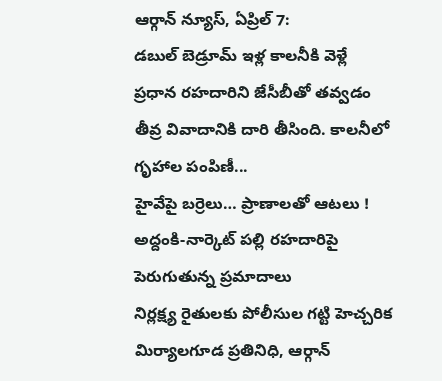ఆర్గాన్ న్యూస్, ఏప్రిల్ 7:
డబుల్ బెడ్రూమ్ ఇళ్ల కాలనీకి వెళ్లే ప్రధాన రహదారిని జేసీబీతో తవ్వడం తీవ్ర వివాదానికి దారి తీసింది. కాలనీలో గృహాల పంపిణీ...
హైవేపై బర్రెలు… ప్రాణాలతో ఆటలు !
అద్దంకి-నార్కెట్ పల్లి రహదారిపై పెరుగుతున్న ప్రమాదాలు
నిర్లక్ష్య రైతులకు పోలీసుల గట్టి హెచ్చరిక
మిర్యాలగూడ ప్రతినిధి, ఆర్గాన్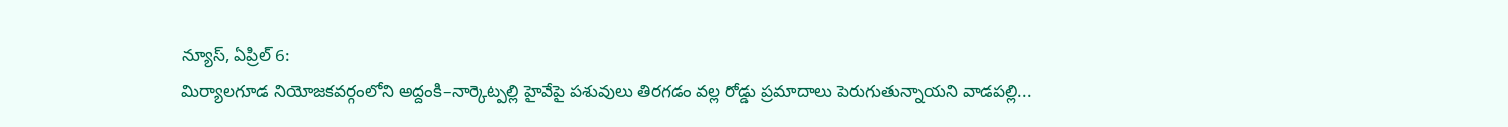న్యూస్, ఏప్రిల్ 6:
మిర్యాలగూడ నియోజకవర్గంలోని అద్దంకి–నార్కెట్పల్లి హైవేపై పశువులు తిరగడం వల్ల రోడ్డు ప్రమాదాలు పెరుగుతున్నాయని వాడపల్లి...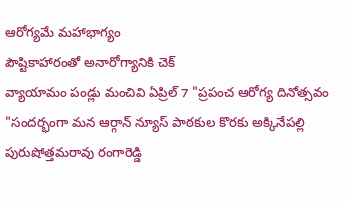ఆరోగ్యమే మహాభాగ్యం
పౌష్టికాహారంతో అనారోగ్యానికి చెక్
వ్యాయామం పండ్లు మంచివి ఏప్రిల్ 7 "ప్రపంచ ఆరోగ్య దినోత్సవం "సందర్భంగా మన ఆర్గాన్ న్యూస్ పాఠకుల కొరకు అక్కినేపల్లి పురుషోత్తమరావు రంగారెడ్డి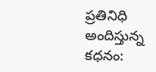ప్రతినిధి అందిస్తున్న కధనం: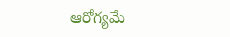ఆరోగ్యమే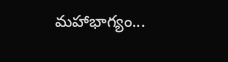మహాభాగ్యం...